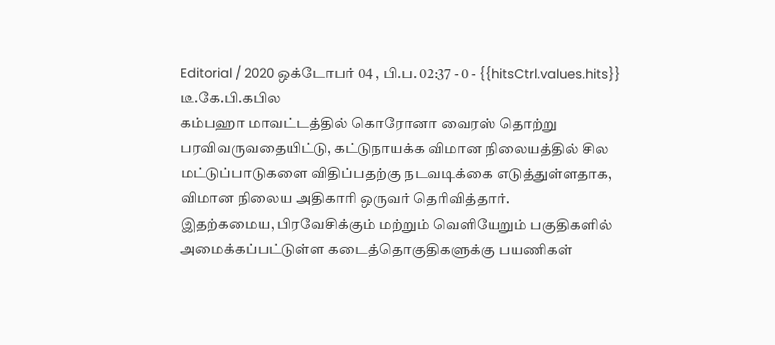Editorial / 2020 ஒக்டோபர் 04 , பி.ப. 02:37 - 0 - {{hitsCtrl.values.hits}}
டீ.கே.பி.கபில
கம்பஹா மாவட்டத்தில் கொரோனா வைரஸ் தொற்று பரவிவருவதையிட்டு, கட்டுநாயக்க விமான நிலையத்தில் சில மட்டுப்பாடுகளை விதிப்பதற்கு நடவடிக்கை எடுத்துள்ளதாக, விமான நிலைய அதிகாரி ஒருவர் தெரிவித்தார்.
இதற்கமைய, பிரவேசிக்கும் மற்றும் வெளியேறும் பகுதிகளில் அமைக்கப்பட்டுள்ள கடைத்தொகுதிகளுக்கு பயணிகள்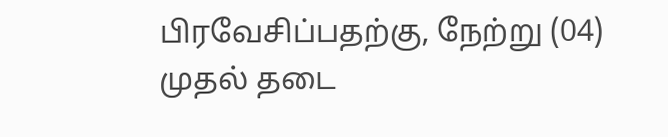பிரவேசிப்பதற்கு, நேற்று (04) முதல் தடை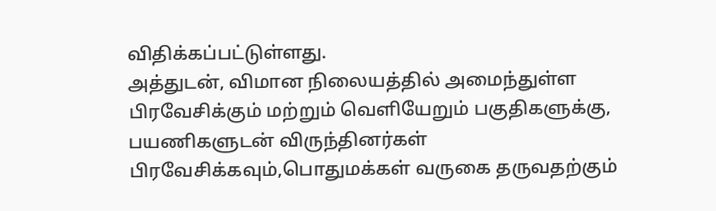விதிக்கப்பட்டுள்ளது.
அத்துடன், விமான நிலையத்தில் அமைந்துள்ள பிரவேசிக்கும் மற்றும் வெளியேறும் பகுதிகளுக்கு, பயணிகளுடன் விருந்தினர்கள் பிரவேசிக்கவும்,பொதுமக்கள் வருகை தருவதற்கும்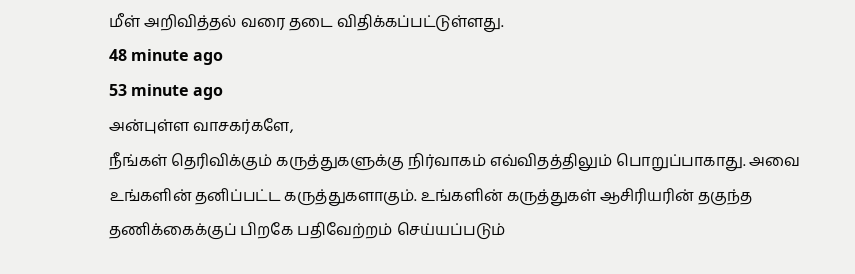மீள் அறிவித்தல் வரை தடை விதிக்கப்பட்டுள்ளது.
48 minute ago
53 minute ago
அன்புள்ள வாசகர்களே,
நீங்கள் தெரிவிக்கும் கருத்துகளுக்கு நிர்வாகம் எவ்விதத்திலும் பொறுப்பாகாது. அவை உங்களின் தனிப்பட்ட கருத்துகளாகும். உங்களின் கருத்துகள் ஆசிரியரின் தகுந்த தணிக்கைக்குப் பிறகே பதிவேற்றம் செய்யப்படும்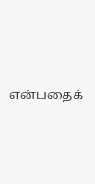என்பதைக்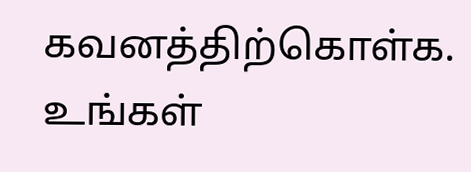கவனத்திற்கொள்க. உங்கள்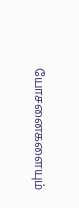யோசனைகளையும்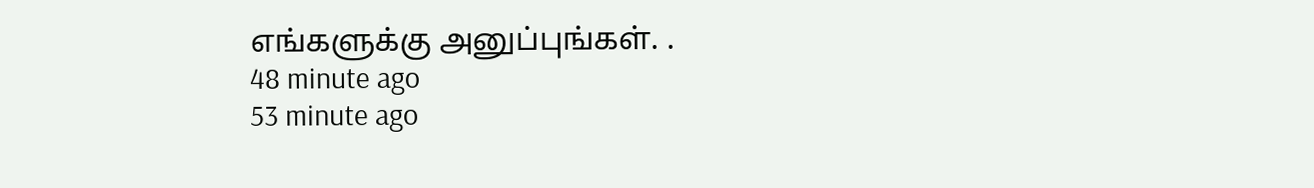எங்களுக்கு அனுப்புங்கள். .
48 minute ago
53 minute ago